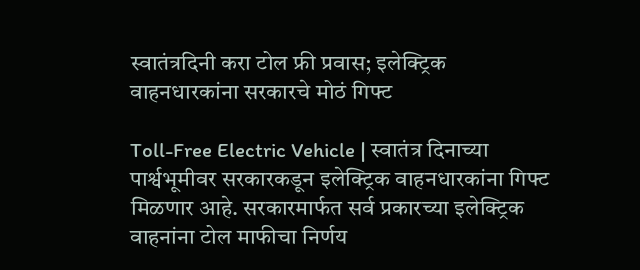स्वातंत्रदिनी करा टोल फ्री प्रवास; इलेक्ट्रिक वाहनधारकांना सरकारचे मोठं गिफ्ट

Toll-Free Electric Vehicle | स्वातंत्र दिनाच्या पार्श्वभूमीवर सरकारकडून इलेक्ट्रिक वाहनधारकांना गिफ्ट मिळणार आहे. सरकारमार्फत सर्व प्रकारच्या इलेक्ट्रिक वाहनांना टोल माफीचा निर्णय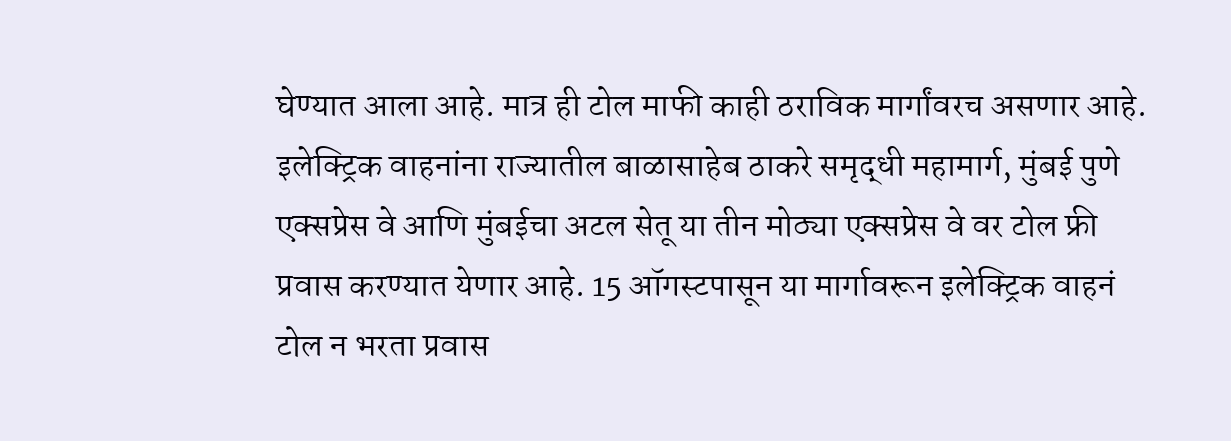घेण्यात आला आहे. मात्र ही टोल माफी काही ठराविक मार्गांवरच असणार आहे.
इलेक्ट्रिक वाहनांना राज्यातील बाळासाहेब ठाकरे समृद्धी महामार्ग, मुंबई पुणे एक्सप्रेस वे आणि मुंबईचा अटल सेतू या तीन मोठ्या एक्सप्रेस वे वर टोल फ्री प्रवास करण्यात येणार आहे. 15 ऑगस्टपासून या मार्गावरून इलेक्ट्रिक वाहनं टोल न भरता प्रवास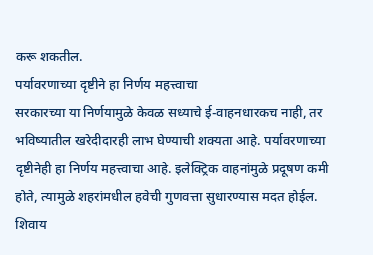करू शकतील.
पर्यावरणाच्या दृष्टीने हा निर्णय महत्त्वाचा
सरकारच्या या निर्णयामुळे केवळ सध्याचे ई-वाहनधारकच नाही, तर भविष्यातील खरेदीदारही लाभ घेण्याची शक्यता आहे. पर्यावरणाच्या दृष्टीनेही हा निर्णय महत्त्वाचा आहे. इलेक्ट्रिक वाहनांमुळे प्रदूषण कमी होते, त्यामुळे शहरांमधील हवेची गुणवत्ता सुधारण्यास मदत होईल. शिवाय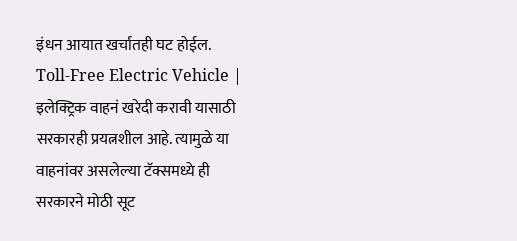इंधन आयात खर्चातही घट होईल. Toll-Free Electric Vehicle |
इलेक्ट्रिक वाहनं खरेदी करावी यासाठी सरकारही प्रयत्नशील आहे. त्यामुळे या वाहनांवर असलेल्या टॅक्समध्ये ही सरकारने मोठी सूट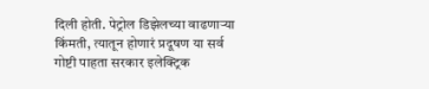दिली होती. पेट्रोल डिझेलच्या वाढणाऱ्या किंमती, त्यातून होणारं प्रदूषण या सर्व गोष्टी पाहता सरकार इलेक्ट्रिक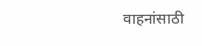वाहनांसाठी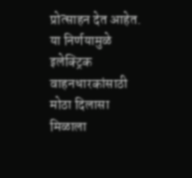प्रोत्साहन देत आहेत. या निर्णयामुळे इलेक्ट्रिक वाहनधारकांसाठी मोठा दिलासा मिळाला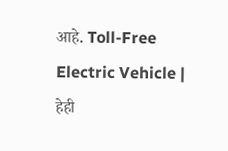आहे. Toll-Free Electric Vehicle |
हेही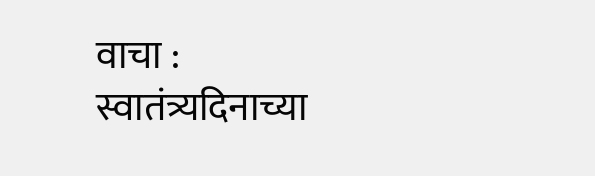वाचा :
स्वातंत्र्यदिनाच्या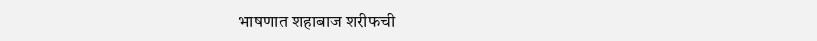भाषणात शहाबाज शरीफची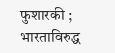फुशारकी ; भारताविरुद्ध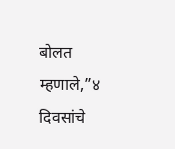बोलत म्हणाले,”४ दिवसांचे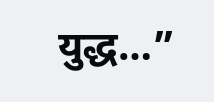युद्ध…”